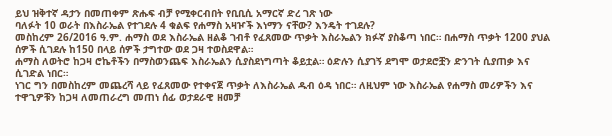ይህ ዝቅተኛ ዳታን በመጠቀም ጽሑፍ ብቻ የሚቀርብበት የቢቢሲ አማርኛ ድረ ገጽ ነው
ባለፉት 10 ወራት በእስራኤል የተገደሉ 4 ቁልፍ የሐማስ አዛዦች እነማን ናቸው? እንዴት ተገደሉ?
መስከረም 26/2016 ዓ.ም. ሐማስ ወደ እስራኤል ዘልቆ ገብቶ የፈጸመው ጥቃት እስራኤልን ክፉኛ ያስቆጣ ነበር። በሐማስ ጥቃት 1200 ያህል ሰዎች ሲገደሉ ከ150 በላይ ሰዎች ታግተው ወደ ጋዛ ተወስደዋል።
ሐማስ ለወትሮ ከጋዛ ሮኬቶችን በማስወንጨፍ እስራኤልን ሲያስደነግጣት ቆይቷል። ዕድሉን ሲያገኝ ደግሞ ወታደሮቿን ድንገት ሲያጠቃ እና ሲገድል ነበር።
ነገር ግን በመስከረም መጨረሻ ላይ የፈጸመው የተቀናጀ ጥቃት ለእስራኤል ዱብ ዕዳ ነበር። ለዚህም ነው እስራኤል የሐማስ መሪዎችን እና ተዋጊዎቹን ከጋዛ ለመጠራረግ መጠነ ሰፊ ወታደራዊ ዘመቻ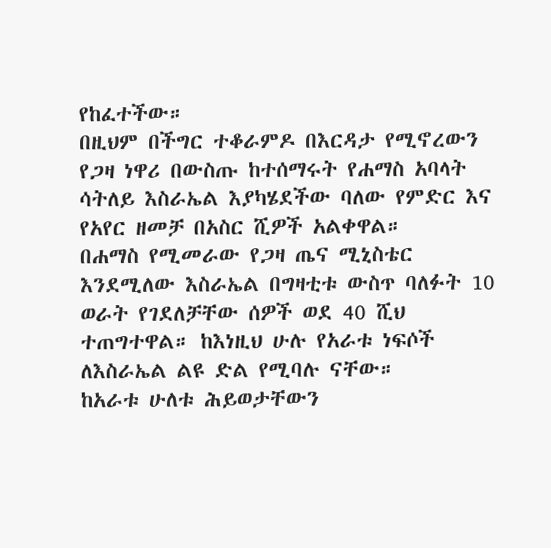የከፈተችው።
በዚህም በችግር ተቆራምዶ በእርዳታ የሚኖረውን የጋዛ ነዋሪ በውስጡ ከተሰማሩት የሐማስ አባላት ሳትለይ እስራኤል እያካሄደችው ባለው የምድር እና የአየር ዘመቻ በአስር ሺዎች አልቀዋል።
በሐማስ የሚመራው የጋዛ ጤና ሚኒስቴር እንደሚለው እስራኤል በግዛቲቱ ውስጥ ባለፉት 10 ወራት የገደለቻቸው ሰዎች ወደ 40 ሺህ ተጠግተዋል። ከእነዚህ ሁሉ የአራቱ ነፍሶች ለእስራኤል ልዩ ድል የሚባሉ ናቸው።
ከአራቱ ሁለቱ ሕይወታቸውን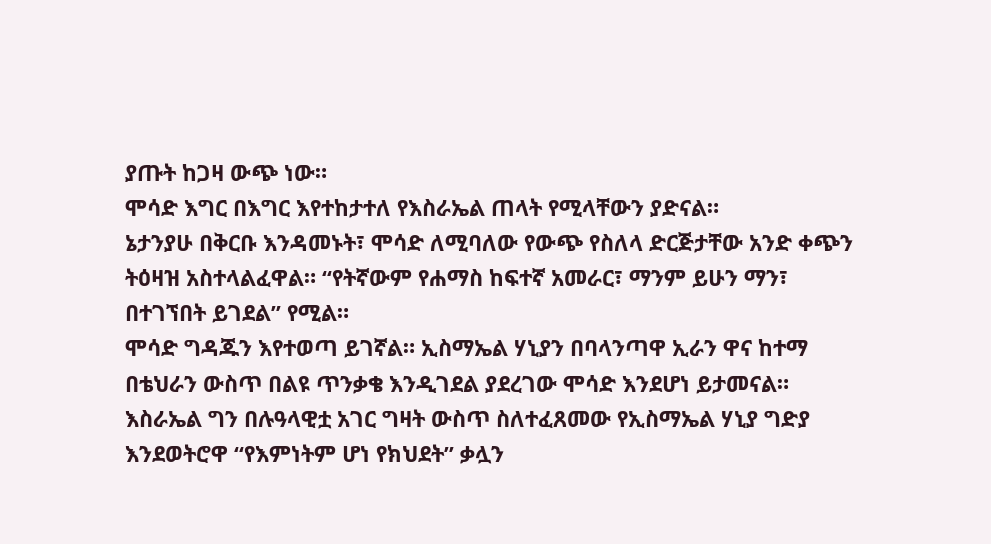ያጡት ከጋዛ ውጭ ነው።
ሞሳድ እግር በእግር እየተከታተለ የእስራኤል ጠላት የሚላቸውን ያድናል።
ኔታንያሁ በቅርቡ እንዳመኑት፣ ሞሳድ ለሚባለው የውጭ የስለላ ድርጅታቸው አንድ ቀጭን ትዕዛዝ አስተላልፈዋል። “የትኛውም የሐማስ ከፍተኛ አመራር፣ ማንም ይሁን ማን፣ በተገኘበት ይገደል” የሚል።
ሞሳድ ግዳጁን እየተወጣ ይገኛል። ኢስማኤል ሃኒያን በባላንጣዋ ኢራን ዋና ከተማ በቴህራን ውስጥ በልዩ ጥንቃቄ እንዲገደል ያደረገው ሞሳድ እንደሆነ ይታመናል።
እስራኤል ግን በሉዓላዊቷ አገር ግዛት ውስጥ ስለተፈጸመው የኢስማኤል ሃኒያ ግድያ እንደወትሮዋ “የእምነትም ሆነ የክህደት” ቃሏን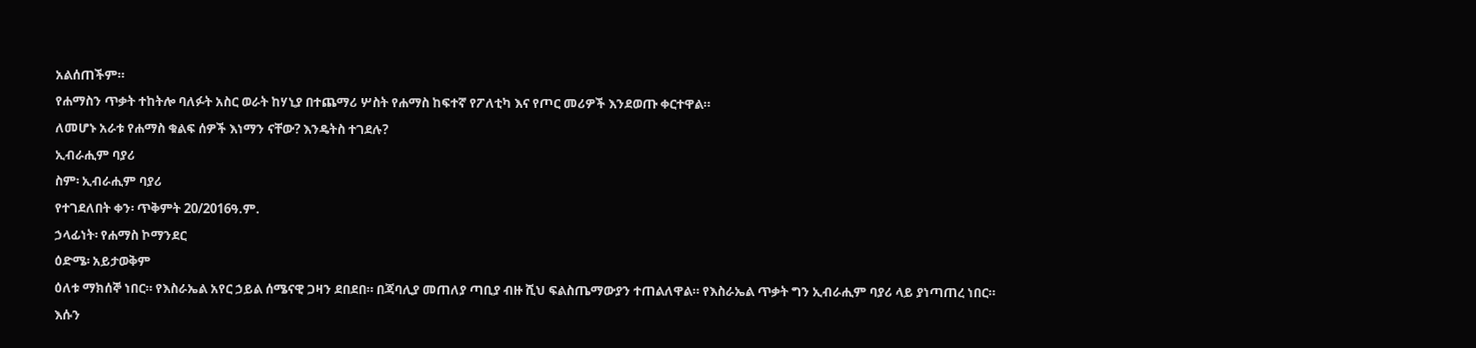አልሰጠችም።
የሐማስን ጥቃት ተከትሎ ባለፉት አስር ወራት ከሃኒያ በተጨማሪ ሦስት የሐማስ ከፍተኛ የፖለቲካ እና የጦር መሪዎች እንደወጡ ቀርተዋል።
ለመሆኑ አራቱ የሐማስ ቁልፍ ሰዎች እነማን ናቸው? እንዴትስ ተገደሉ?
ኢብራሒም ባያሪ
ስም፡ ኢብራሒም ባያሪ
የተገደለበት ቀን፡ ጥቅምት 20/2016ዓ.ም.
ኃላፊነት፡ የሐማስ ኮማንደር
ዕድሜ፡ አይታወቅም
ዕለቱ ማክሰኞ ነበር። የእስራኤል አየር ኃይል ሰሜናዊ ጋዛን ደበደበ። በጃባሊያ መጠለያ ጣቢያ ብዙ ሺህ ፍልስጤማውያን ተጠልለዋል። የእስራኤል ጥቃት ግን ኢብራሒም ባያሪ ላይ ያነጣጠረ ነበር።
እሱን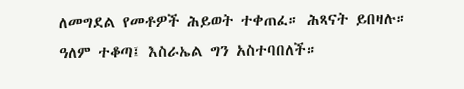ለመግደል የመቶዎች ሕይወት ተቀጠፈ። ሕጻናት ይበዛሉ።
ዓለም ተቆጣ፤ እስራኤል ግን አስተባበለች።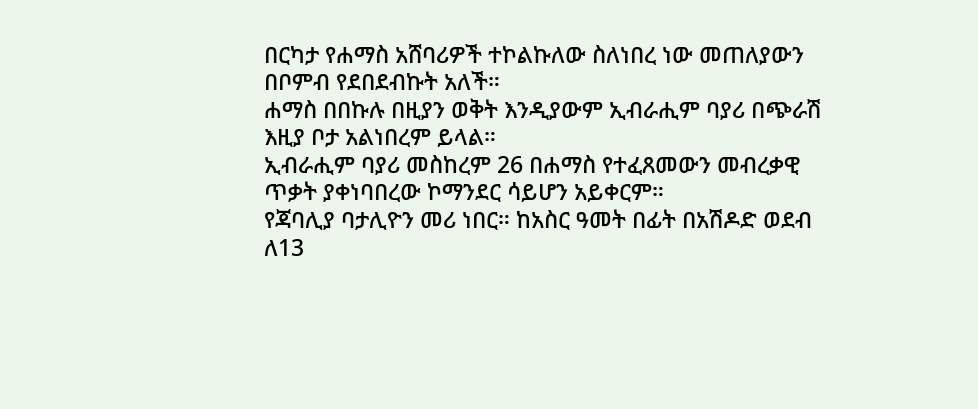በርካታ የሐማስ አሸባሪዎች ተኮልኩለው ስለነበረ ነው መጠለያውን በቦምብ የደበደብኩት አለች።
ሐማስ በበኩሉ በዚያን ወቅት እንዲያውም ኢብራሒም ባያሪ በጭራሽ እዚያ ቦታ አልነበረም ይላል።
ኢብራሒም ባያሪ መስከረም 26 በሐማስ የተፈጸመውን መብረቃዊ ጥቃት ያቀነባበረው ኮማንደር ሳይሆን አይቀርም።
የጃባሊያ ባታሊዮን መሪ ነበር። ከአስር ዓመት በፊት በአሽዶድ ወደብ ለ13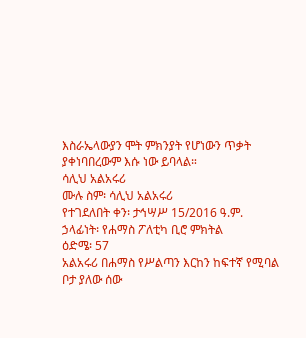እስራኤላውያን ሞት ምክንያት የሆነውን ጥቃት ያቀነባበረውም እሱ ነው ይባላል።
ሳሊህ አልአሩሪ
ሙሉ ስም፡ ሳሊህ አልአሩሪ
የተገደለበት ቀን፡ ታኅሣሥ 15/2016 ዓ.ም.
ኃላፊነት፡ የሐማስ ፖለቲካ ቢሮ ምክትል
ዕድሜ፡ 57
አልአሩሪ በሐማስ የሥልጣን እርከን ከፍተኛ የሚባል ቦታ ያለው ሰው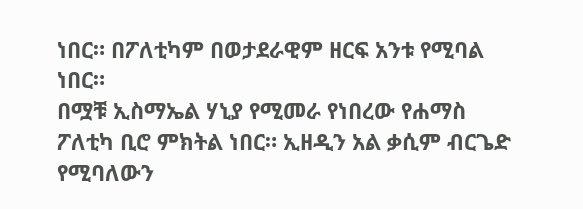ነበር። በፖለቲካም በወታደራዊም ዘርፍ አንቱ የሚባል ነበር።
በሟቹ ኢስማኤል ሃኒያ የሚመራ የነበረው የሐማስ ፖለቲካ ቢሮ ምክትል ነበር። ኢዘዲን አል ቃሲም ብርጌድ የሚባለውን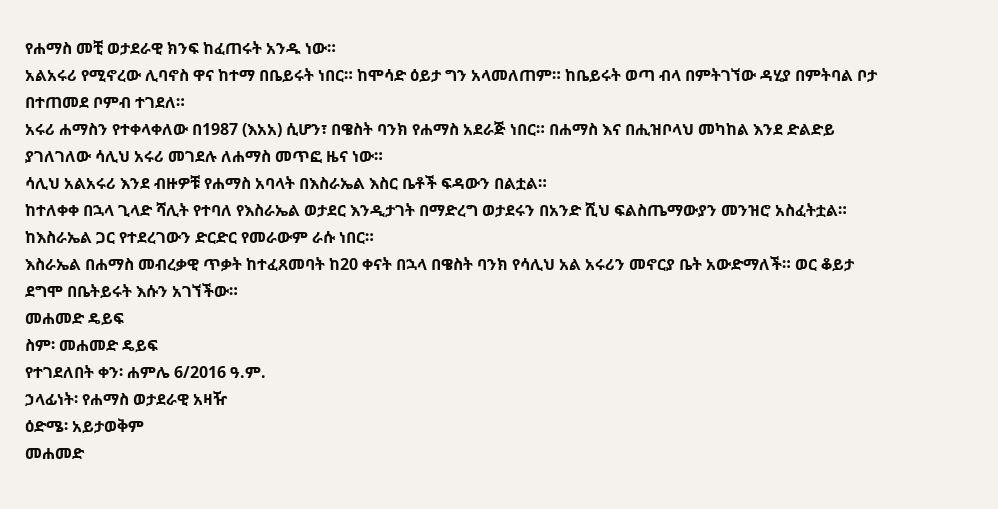የሐማስ መቺ ወታደራዊ ክንፍ ከፈጠሩት አንዱ ነው።
አልአሩሪ የሚኖረው ሊባኖስ ዋና ከተማ በቤይሩት ነበር። ከሞሳድ ዕይታ ግን አላመለጠም። ከቤይሩት ወጣ ብላ በምትገኘው ዳሂያ በምትባል ቦታ በተጠመደ ቦምብ ተገደለ።
አሩሪ ሐማስን የተቀላቀለው በ1987 (እአአ) ሲሆን፣ በዌስት ባንክ የሐማስ አደራጅ ነበር። በሐማስ እና በሒዝቦላህ መካከል እንደ ድልድይ ያገለገለው ሳሊህ አሩሪ መገደሉ ለሐማስ መጥፎ ዜና ነው።
ሳሊህ አልአሩሪ እንደ ብዙዎቹ የሐማስ አባላት በእስራኤል እስር ቤቶች ፍዳውን በልቷል።
ከተለቀቀ በኋላ ጊላድ ሻሊት የተባለ የእስራኤል ወታደር እንዲታገት በማድረግ ወታደሩን በአንድ ሺህ ፍልስጤማውያን መንዝሮ አስፈትቷል። ከእስራኤል ጋር የተደረገውን ድርድር የመራውም ራሱ ነበር።
እስራኤል በሐማስ መብረቃዊ ጥቃት ከተፈጸመባት ከ20 ቀናት በኋላ በዌስት ባንክ የሳሊህ አል አሩሪን መኖርያ ቤት አውድማለች። ወር ቆይታ ደግሞ በቤትይሩት እሱን አገኘችው።
መሐመድ ዴይፍ
ስም፡ መሐመድ ዴይፍ
የተገደለበት ቀን፡ ሐምሌ 6/2016 ዓ.ም.
ኃላፊነት፡ የሐማስ ወታደራዊ አዛዥ
ዕድሜ፡ አይታወቅም
መሐመድ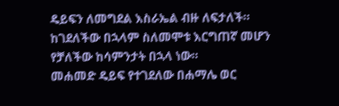ዴይፍን ለመግደል እስራኤል ብዙ ለፍታለች።
ከገደለችው በኋላም ስለመሞቱ እርግጠኛ መሆን የቻለችው ከሳምንታት በኋላ ነው።
መሐመድ ዴይፍ የተገደለው በሐማሌ ወር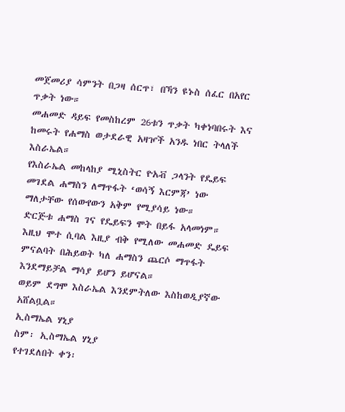መጀመሪያ ሳምንት በጋዛ ሰርጥ፣ በኻን ዩኑስ ሰፈር በአየር ጥቃት ነው።
መሐመድ ዳይፍ የመስከረም 26ቱን ጥቃት ካቀነባበሩት እና ከመሩት የሐማስ ወታደራዊ አዛዦች አንዱ ነበር ትላለች እስራኤል።
የእስራኤል መከላከያ ሚኒስትር ዮአቭ ጋላንት የዴይፍ መገደል ሐማስን ለማጥፋት ‘ወሳኝ እርምጃ’ ነው ማለታቸው የሰውየውን አቅም የሚያሳይ ነው።
ድርጅቱ ሐማስ ገና የዴይፍን ሞት በይፋ አላመነም።
እዚህ ሞተ ሲባል እዚያ ብቅ የሚለው መሐመድ ዴይፍ ምናልባት በሕይወት ካለ ሐማስን ጨርሶ ማጥፋት እንደማይቻል ማሳያ ይሆን ይሆናል።
ወይም ደግሞ እስራኤል እንደምትለው እስከወዲያኛው አሸልቧል።
ኢስማኤል ሃኒያ
ስም፡ ኢስማኤል ሃኒያ
የተገደለበት ቀን፡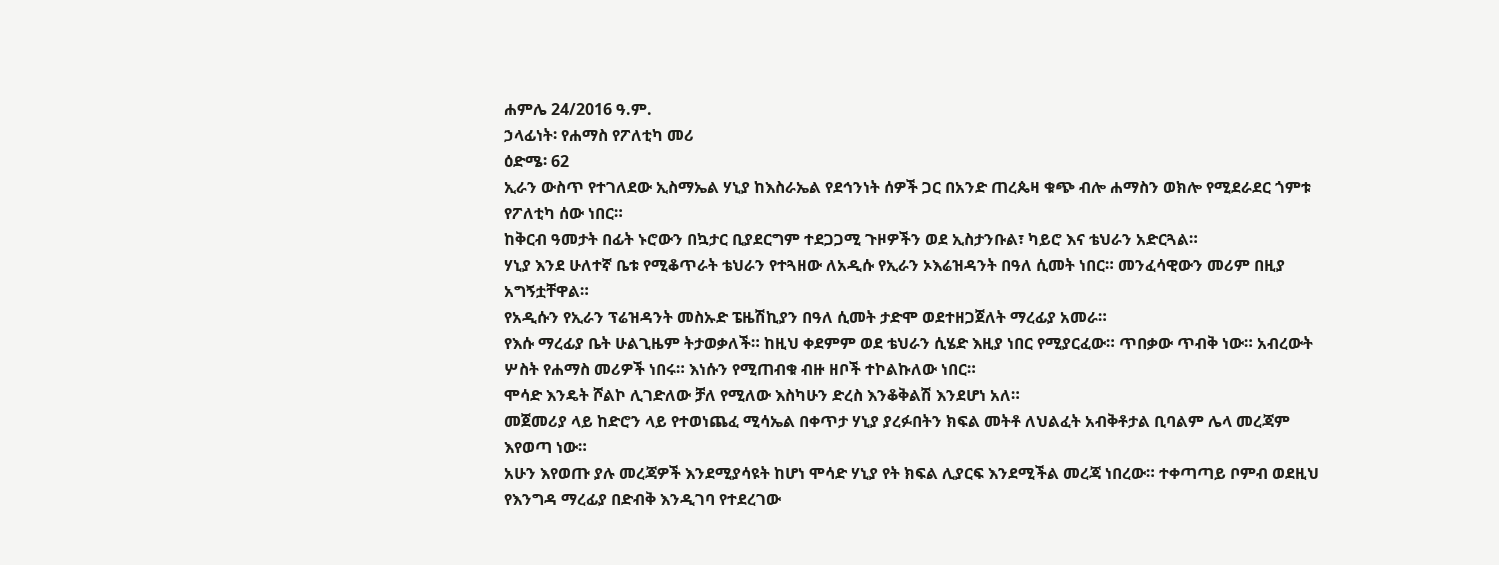ሐምሌ 24/2016 ዓ.ም.
ኃላፊነት፡ የሐማስ የፖለቲካ መሪ
ዕድሜ፡ 62
ኢራን ውስጥ የተገለደው ኢስማኤል ሃኒያ ከእስራኤል የደኅንነት ሰዎች ጋር በአንድ ጠረጴዛ ቁጭ ብሎ ሐማስን ወክሎ የሚደራደር ጎምቱ የፖለቲካ ሰው ነበር።
ከቅርብ ዓመታት በፊት ኑሮውን በኳታር ቢያደርግም ተደጋጋሚ ጉዞዎችን ወደ ኢስታንቡል፣ ካይሮ እና ቴህራን አድርጓል።
ሃኒያ እንደ ሁለተኛ ቤቱ የሚቆጥራት ቴህራን የተጓዘው ለአዲሱ የኢራን ኦእሬዝዳንት በዓለ ሲመት ነበር። መንፈሳዊውን መሪም በዚያ አግኝቷቸዋል።
የአዲሱን የኢራን ፕሬዝዳንት መስኡድ ፔዜሽኪያን በዓለ ሲመት ታድሞ ወደተዘጋጀለት ማረፊያ አመራ።
የእሱ ማረፊያ ቤት ሁልጊዜም ትታወቃለች። ከዚህ ቀደምም ወደ ቴህራን ሲሄድ እዚያ ነበር የሚያርፈው። ጥበቃው ጥብቅ ነው። አብረውት ሦስት የሐማስ መሪዎች ነበሩ። እነሱን የሚጠብቁ ብዙ ዘቦች ተኮልኩለው ነበር።
ሞሳድ እንዴት ሾልኮ ሊገድለው ቻለ የሚለው እስካሁን ድረስ እንቆቅልሽ እንደሆነ አለ።
መጀመሪያ ላይ ከድሮን ላይ የተወነጨፈ ሚሳኤል በቀጥታ ሃኒያ ያረፉበትን ክፍል መትቶ ለህልፈት አብቅቶታል ቢባልም ሌላ መረጃም እየወጣ ነው።
አሁን እየወጡ ያሉ መረጃዎች እንደሚያሳዩት ከሆነ ሞሳድ ሃኒያ የት ክፍል ሊያርፍ እንደሚችል መረጃ ነበረው። ተቀጣጣይ ቦምብ ወደዚህ የእንግዳ ማረፊያ በድብቅ እንዲገባ የተደረገው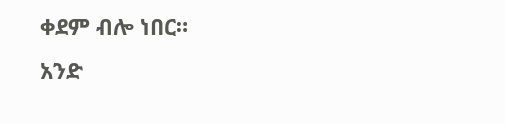ቀደም ብሎ ነበር።
አንድ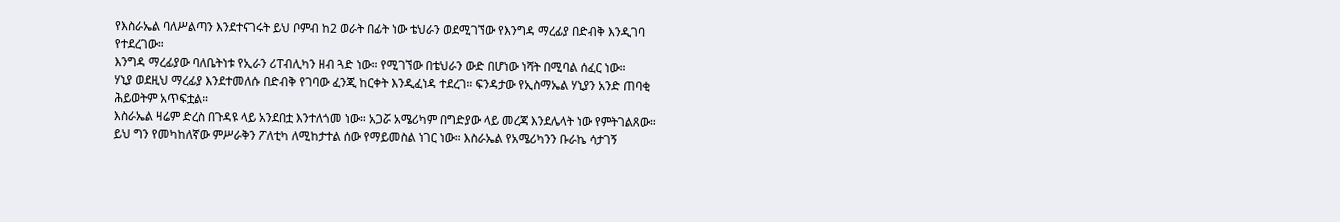የእስራኤል ባለሥልጣን እንደተናገሩት ይህ ቦምብ ከ2 ወራት በፊት ነው ቴህራን ወደሚገኘው የእንግዳ ማረፊያ በድብቅ እንዲገባ የተደረገው።
እንግዳ ማረፊያው ባለቤትነቱ የኢራን ሪፐብሊካን ዘብ ጓድ ነው። የሚገኘው በቴህራን ውድ በሆነው ነሻት በሚባል ሰፈር ነው።
ሃኒያ ወደዚህ ማረፊያ እንደተመለሱ በድብቅ የገባው ፈንጂ ከርቀት እንዲፈነዳ ተደረገ። ፍንዳታው የኢስማኤል ሃኒያን አንድ ጠባቂ ሕይወትም አጥፍቷል።
እስራኤል ዛሬም ድረስ በጉዳዩ ላይ አንደበቷ እንተለጎመ ነው። አጋሯ አሜሪካም በግድያው ላይ መረጃ እንደሌላት ነው የምትገልጸው።
ይህ ግን የመካከለኛው ምሥራቅን ፖለቲካ ለሚከታተል ሰው የማይመስል ነገር ነው። እስራኤል የአሜሪካንን ቡራኬ ሳታገኝ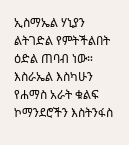ኢስማኤል ሃኒያን ልትገድል የምትችልበት ዕድል ጠባብ ነው።
እስራኤል እስካሁን የሐማስ አራት ቁልፍ ኮማንደሮችን እስትንፋስ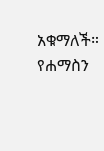አቁማለች።
የሐማስን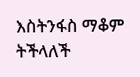እስትንፋስ ማቆም ትችላለች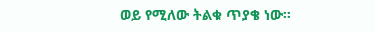ወይ የሚለው ትልቁ ጥያቄ ነው።